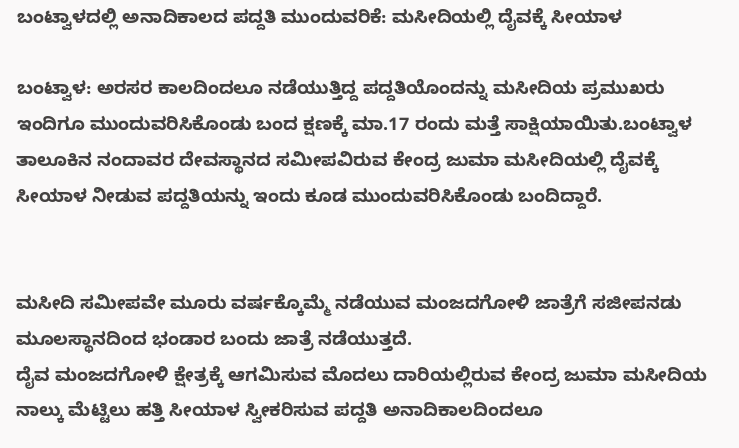ಬಂಟ್ವಾಳದಲ್ಲಿ ಅನಾದಿಕಾಲದ ಪದ್ದತಿ ಮುಂದುವರಿಕೆ: ಮಸೀದಿಯಲ್ಲಿ ದೈವಕ್ಕೆ ಸೀಯಾಳ

ಬಂಟ್ವಾಳ: ಅರಸರ ಕಾಲದಿಂದಲೂ ನಡೆಯುತ್ತಿದ್ದ ಪದ್ದತಿಯೊಂದನ್ನು ಮಸೀದಿಯ ಪ್ರಮುಖರು ಇಂದಿಗೂ ಮುಂದುವರಿಸಿಕೊಂಡು ಬಂದ ಕ್ಷಣಕ್ಕೆ ಮಾ.17 ರಂದು ಮತ್ತೆ ಸಾಕ್ಷಿಯಾಯಿತು.ಬಂಟ್ವಾಳ ತಾಲೂಕಿನ ನಂದಾವರ ದೇವಸ್ಥಾನದ ಸಮೀಪವಿರುವ ಕೇಂದ್ರ ಜುಮಾ ಮಸೀದಿಯಲ್ಲಿ ದೈವಕ್ಕೆ ಸೀಯಾಳ ನೀಡುವ ಪದ್ದತಿಯನ್ನು ಇಂದು ಕೂಡ ಮುಂದುವರಿಸಿಕೊಂಡು ಬಂದಿದ್ದಾರೆ.


ಮಸೀದಿ ಸಮೀಪವೇ ಮೂರು ವರ್ಷಕ್ಕೊಮ್ಮೆ ನಡೆಯುವ ಮಂಜದಗೋಳಿ ಜಾತ್ರೆಗೆ ಸಜೀಪನಡು ಮೂಲಸ್ಥಾನದಿಂದ ಭಂಡಾರ ಬಂದು ಜಾತ್ರೆ ನಡೆಯುತ್ತದೆ.
ದೈವ ಮಂಜದಗೋಳಿ ಕ್ಷೇತ್ರಕ್ಕೆ ಆಗಮಿಸುವ ಮೊದಲು ದಾರಿಯಲ್ಲಿರುವ ಕೇಂದ್ರ ಜುಮಾ ಮಸೀದಿಯ ನಾಲ್ಕು ಮೆಟ್ಟಿಲು ಹತ್ತಿ ಸೀಯಾಳ ಸ್ವೀಕರಿಸುವ ಪದ್ದತಿ ಅನಾದಿಕಾಲದಿಂದಲೂ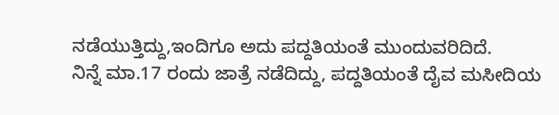ನಡೆಯುತ್ತಿದ್ದು,ಇಂದಿಗೂ ಅದು ಪದ್ದತಿಯಂತೆ ಮುಂದುವರಿದಿದೆ.
ನಿನ್ನೆ ಮಾ.17 ರಂದು ಜಾತ್ರೆ ನಡೆದಿದ್ದು, ಪದ್ದತಿಯಂತೆ ದೈವ ಮಸೀದಿಯ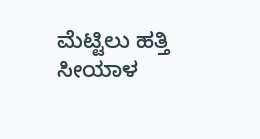ಮೆಟ್ಟಿಲು ಹತ್ತಿ ಸೀಯಾಳ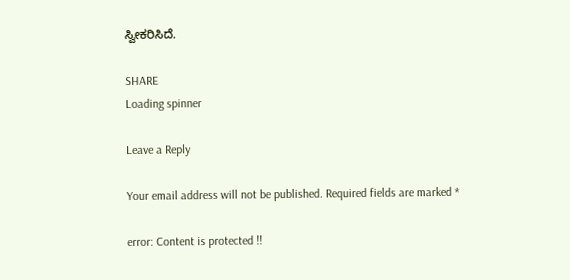ಸ್ವೀಕರಿಸಿದೆ.

SHARE
Loading spinner

Leave a Reply

Your email address will not be published. Required fields are marked *

error: Content is protected !!